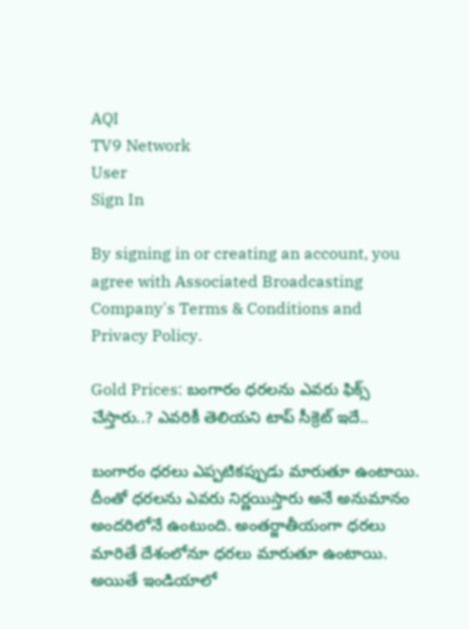AQI
TV9 Network
User
Sign In

By signing in or creating an account, you agree with Associated Broadcasting Company's Terms & Conditions and Privacy Policy.

Gold Prices: బంగారం ధరలను ఎవరు ఫిక్స్ చేస్తారు..? ఎవరికీ తెలియని టాప్ సీక్రెట్ ఇదే..

బంగారం ధరలు ఎప్పటికప్పుడు మారుతూ ఉంటాయి. దీంతో ధరలను ఎవరు నిర్ణయిస్తారు అనే అనుమానం అందరిలోనే ఉంటుంది. అంతర్జాతీయంగా ధరలు మారితే దేశంలోనూ ధరలు మారుతూ ఉంటాయి. అయితే ఇండియాలో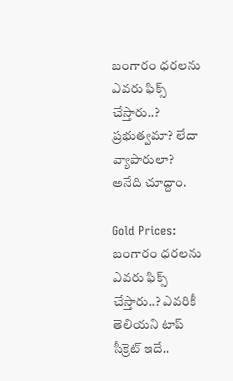బంగారం ధరలను ఎవరు ఫిక్స్ చేస్తారు..? ప్రభుత్వమా? లేదా వ్యాపారులా? అనేది చూద్దాం.

Gold Prices: బంగారం ధరలను ఎవరు ఫిక్స్ చేస్తారు..? ఎవరికీ తెలియని టాప్ సీక్రెట్ ఇదే..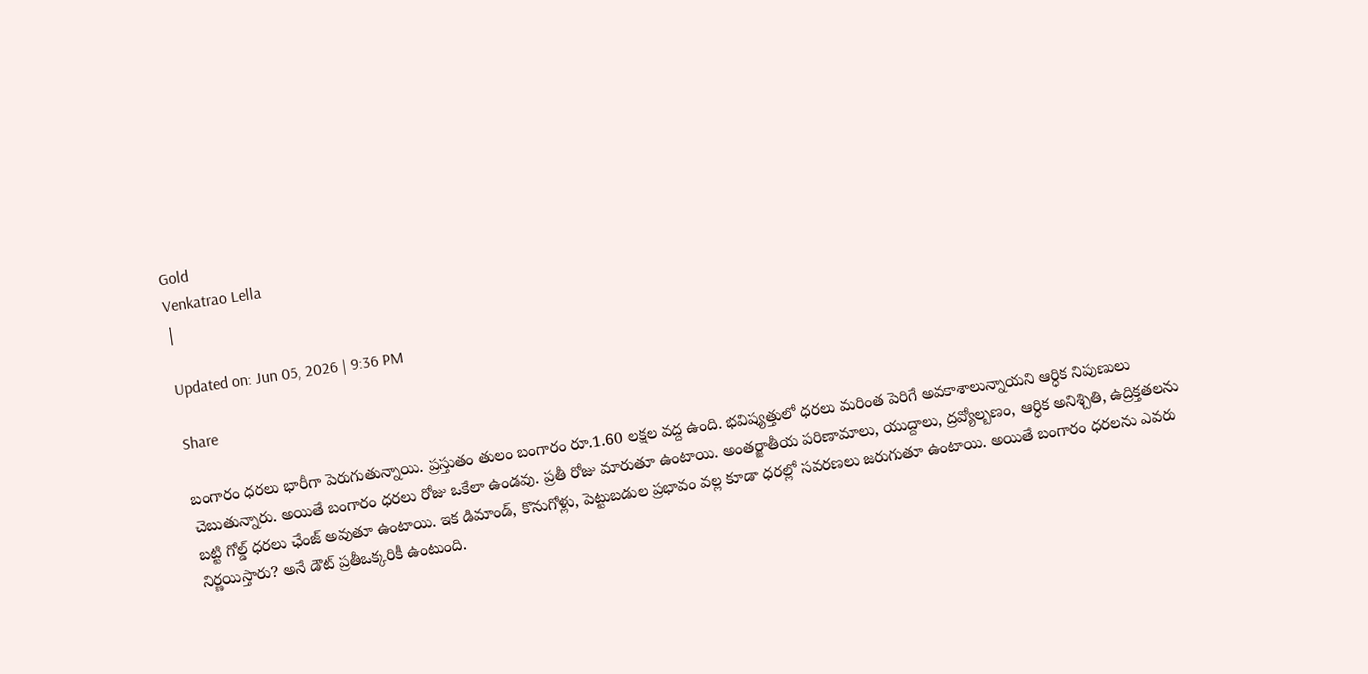Gold
Venkatrao Lella
|

Updated on: Jun 05, 2026 | 9:36 PM

Share

బంగారం ధరలు భారీగా పెరుగుతున్నాయి. ప్రస్తుతం తులం బంగారం రూ.1.60 లక్షల వద్ద ఉంది. భవిష్యత్తులో ధరలు మరింత పెరిగే అవకాశాలున్నాయని ఆర్ధిక నిపుణులు చెబుతున్నారు. అయితే బంగారం ధరలు రోజు ఒకేలా ఉండవు. ప్రతీ రోజు మారుతూ ఉంటాయి. అంతర్జాతీయ పరిణామాలు, యుద్దాలు, ద్రవ్యోల్బణం, ఆర్ధిక అనిశ్చితి, ఉద్రిక్తతలను బట్టి గోల్డ్ ధరలు ఛేంజ్ అవుతూ ఉంటాయి. ఇక డిమాండ్, కొనుగోళ్లు, పెట్టుబడుల ప్రభావం వల్ల కూడా ధరల్లో సవరణలు జరుగుతూ ఉంటాయి. అయితే బంగారం ధరలను ఎవరు నిర్ణయిస్తారు? అనే డౌట్ ప్రతీఒక్కరికీ ఉంటుంది.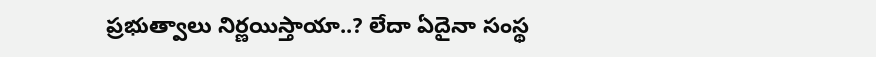ప్రభుత్వాలు నిర్ణయిస్తాయా..? లేదా ఏదైనా సంస్థ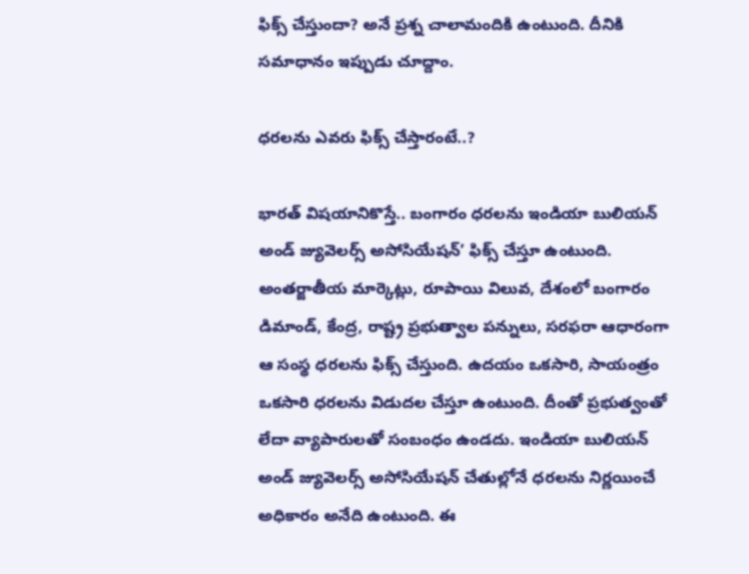ఫిక్స్ చేస్తుందా? అనే ప్రశ్న చాలామందికి ఉంటుంది. దీనికి సమాధానం ఇప్పుడు చూద్దాం.

ధరలను ఎవరు ఫిక్స్ చేస్తారంటే..?

భారత్ విషయానికొస్తే.. బంగారం ధరలను ఇండియా బులియన్ అండ్ జ్యువెలర్స్ అసోసియేషన్’ ఫిక్స్ చేస్తూ ఉంటుంది. అంతర్జాతీయ మార్కెట్లు, రూపాయి విలువ, దేశంలో బంగారం డిమాండ్, కేంద్ర, రాష్ట్ర ప్రభుత్వాల పన్నులు, సరఫరా ఆధారంగా ఆ సంస్థ ధరలను ఫిక్స్ చేస్తుంది. ఉదయం ఒకసారి, సాయంత్రం ఒకసారి ధరలను విడుదల చేస్తూ ఉంటుంది. దీంతో ప్రభుత్వంతో లేదా వ్యాపారులతో సంబంధం ఉండదు. ఇండియా బులియన్ అండ్ జ్యువెలర్స్ అసోసియేషన్ చేతుల్లోనే ధరలను నిర్ణయించే అధికారం అనేది ఉంటుంది. ఈ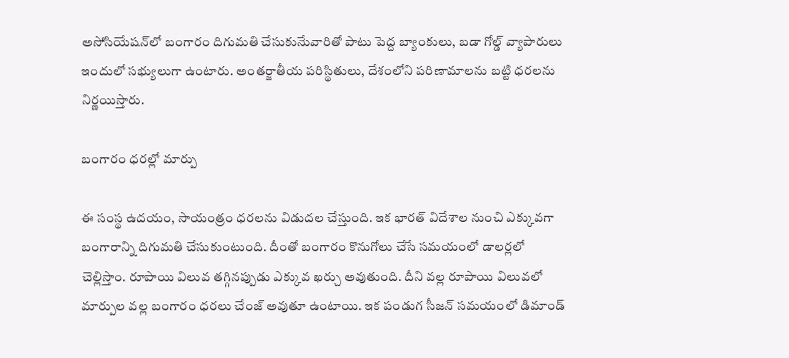అసోసియేషన్‌లో బంగారం దిగుమతి చేసుకునేువారితో పాటు పెద్ద బ్యాంకులు, బడా గోల్డ్ వ్యాపారులు ఇందులో సభ్యులుగా ఉంటారు. అంతర్జాతీయ పరిస్థితులు, దేశంలోని పరిణామాలను బట్టి ధరలను నిర్ణయిస్తారు.

బంగారం ధరల్లో మార్పు

ఈ సంస్థ ఉదయం, సాయంత్రం ధరలను విడుదల చేస్తుంది. ఇక భారత్ విదేశాల నుంచి ఎక్కువగా బంగారాన్ని దిగుమతి చేసుకుంటుంది. దీంతో బంగారం కొనుగోలు చేసే సమయంలో డాలర్లలో చెల్లిస్తాం. రూపాయి విలువ తగ్గినప్పుడు ఎక్కువ ఖర్చు అవుతుంది. దీని వల్ల రూపాయి విలువలో మార్పుల వల్ల బంగారం ధరలు చేంజ్ అవుతూ ఉంటాయి. ఇక పండుగ సీజన్ సమయంలో డిమాండ్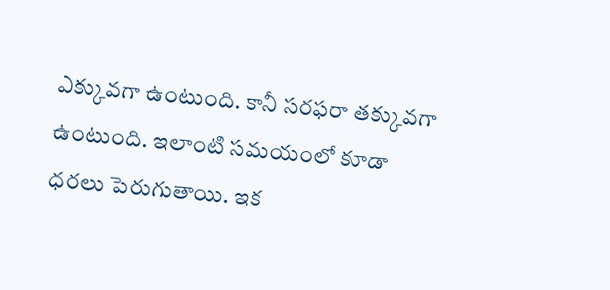ఎక్కువగా ఉంటుంది. కానీ సరఫరా తక్కువగా ఉంటుంది. ఇలాంటి సమయంలో కూడా ధరలు పెరుగుతాయి. ఇక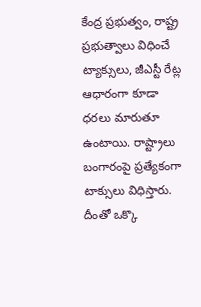కేంద్ర ప్రభుత్వం, రాష్ట్ర ప్రభుత్వాలు విధించే ట్యాక్సులు, జీఎస్టీ రేట్ల ఆధారంగా కూడా ధరలు మారుతూ ఉంటాయి. రాష్ట్రాలు బంగారంపై ప్రత్యేకంగా టాక్సులు విధిస్తారు. దీంతో ఒక్కొ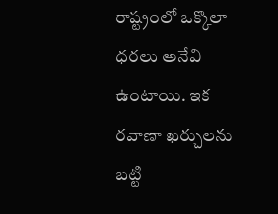రాష్ట్రంలో ఒక్కొలా ధరలు అనేవి ఉంటాయి. ఇక రవాణా ఖర్చులను బట్టి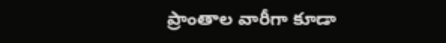ప్రాంతాల వారీగా కూడా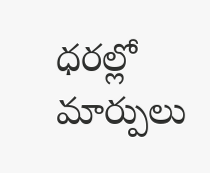ధరల్లో మార్పులు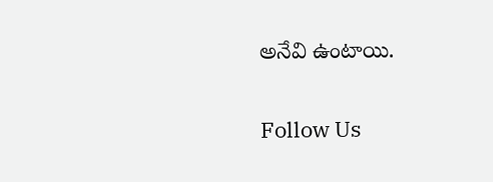అనేవి ఉంటాయి.

Follow Us